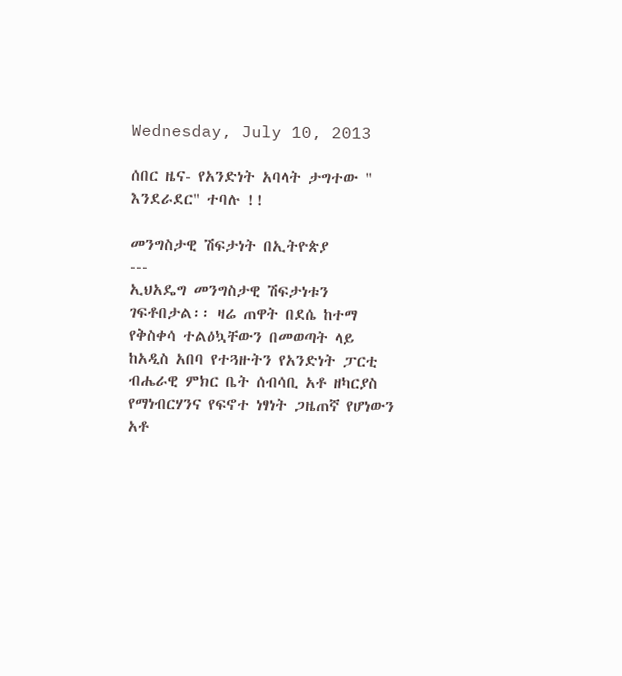Wednesday, July 10, 2013

ሰበር ዜና- የአንድነት አባላት ታግተው " እንደራደር" ተባሉ !!

መንግስታዊ ሽፍታነት በኢትዮጵያ
---
ኢህአዴግ መንግስታዊ ሽፍታነቱን ገፍቶበታል፡፡ ዛሬ ጠዋት በደሴ ከተማ የቅስቀሳ ተልዕኳቸውን በመወጣት ላይ ከአዲስ አበባ የተጓዙትን የአንድነት ፓርቲ ብሔራዊ ምክር ቤት ሰብሳቢ አቶ ዘካርያስ የማነብርሃንና የፍኖተ ነፃነት ጋዜጠኛ የሆነውን አቶ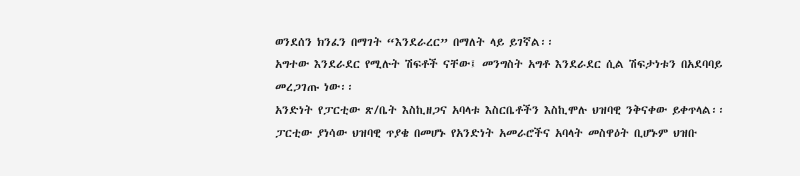ወንደሰን ክንፈን በማገት “እንደራረር” በማለት ላይ ይገኛል፡፡
አግተው እንደራደር የሚሉት ሽፍቶች ናቸው፤ መንግስት አግቶ እንደራደር ሲል ሽፍታነቱን በአደባባይ መረጋገጡ ነው፡፡
አንድነት የፓርቲው ጽ/ቤት እስኪዘጋና አባላቱ እስርቤቶችን እስኪሞሉ ህዝባዊ ንቅናቀው ይቀጥላል፡፡ ፓርቲው ያነሳው ህዝባዊ ጥያቄ በመሆኑ የአንድነት አመራሮችና አባላት መስዋዕት ቢሆኑም ህዝቡ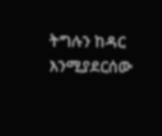ትግሉን ከዳር እንሚያደርሰው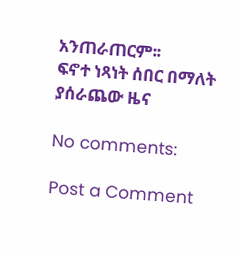አንጠራጠርም፡፡
ፍኖተ ነጻነት ሰበር በማለት ያሰራጨው ዜና

No comments:

Post a Comment